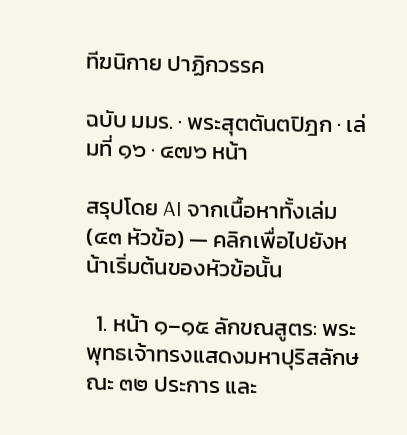ทีฆนิกาย ปาฏิกวรรค

ฉบับ มมร. · พระสุตตันตปิฎก · เล่มที่ ๑๖ · ๔๗๖ หน้า

สรุปโดย AI จากเนื้อหาทั้งเล่ม (๔๓ หัวข้อ) — คลิกเพื่อไปยังหน้าเริ่มต้นของหัวข้อนั้น

  1. หน้า ๑–๑๕ ลักขณสูตร: พระพุทธเจ้าทรงแสดงมหาปุริสลักษณะ ๓๒ ประการ และ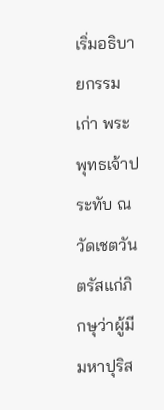เริ่มอธิบายกรรมเก่า พระพุทธเจ้าประทับ ณ วัดเชตวัน ตรัสแก่ภิกษุว่าผู้มีมหาปุริส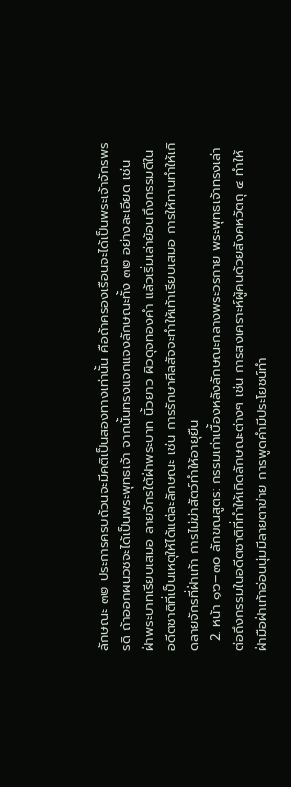ลักษณะ ๓๒ ประการครบถ้วนจะมีคติเป็นสองทางเท่านั้น คือถ้าครองเรือนจะได้เป็นพระเจ้าจักรพรรดิ ถ้าออกผนวชจะได้เป็นพระพุทธเจ้า จากนั้นทรงแจกแจงลักษณะทั้ง ๓๒ อย่างละเอียด เช่น ฝ่าพระบาทเรียบเสมอ ลายจักรใต้ฝ่าพระบาท นิ้วยาว ผิวดุจทองคำ แล้วเริ่มเล่าย้อนถึงกรรมดีในอดีตชาติที่เป็นเหตุให้ได้แต่ละลักษณะ เช่น การรักษาศีลสัจจะทำให้เท้าเรียบเสมอ การให้ทานทำให้เกิดลายจักรที่ฝ่าเท้า การไม่ฆ่าสัตว์ทำให้อายุยืน
  2. หน้า ๑๖–๓๐ ลักขณสูตร: กรรมเก่าเบื้องหลังลักษณะกลางพระวรกาย พระพุทธเจ้าทรงเล่าต่อถึงกรรมในอดีตชาติที่ทำให้เกิดลักษณะต่างๆ เช่น การสงเคราะห์ผู้คนด้วยสังคหวัตถุ ๔ ทำให้ฝ่ามือฝ่าเท้าอ่อนนุ่มมีลายตาข่าย การพูดคำมีประโยชน์ทำ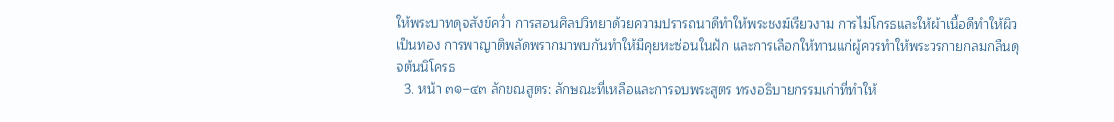ให้พระบาทดุจสังข์คว่ำ การสอนศิลปวิทยาด้วยความปรารถนาดีทำให้พระชงฆ์เรียวงาม การไม่โกรธและให้ผ้าเนื้อดีทำให้ผิวเป็นทอง การพาญาติพลัดพรากมาพบกันทำให้มีคุยหะซ่อนในฝัก และการเลือกให้ทานแก่ผู้ควรทำให้พระวรกายกลมกลืนดุจต้นนิโครธ
  3. หน้า ๓๑–๔๓ ลักขณสูตร: ลักษณะที่เหลือและการจบพระสูตร ทรงอธิบายกรรมเก่าที่ทำให้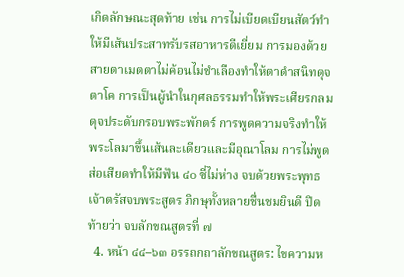เกิดลักษณะสุดท้าย เช่น การไม่เบียดเบียนสัตว์ทำให้มีเส้นประสาทรับรสอาหารดีเยี่ยม การมองด้วยสายตาเมตตาไม่ค้อนไม่ชำเลืองทำให้ตาดำสนิทดุจตาโค การเป็นผู้นำในกุศลธรรมทำให้พระเศียรกลมดุจประดับกรอบพระพักตร์ การพูดความจริงทำให้พระโลมาขึ้นเส้นละเดียวและมีอุณาโลม การไม่พูดส่อเสียดทำให้มีฟัน ๔๐ ซี่ไม่ห่าง จบด้วยพระพุทธเจ้าตรัสจบพระสูตร ภิกษุทั้งหลายชื่นชมยินดี ปิดท้ายว่า จบลักขณสูตรที่ ๗
  4. หน้า ๔๔–๖๓ อรรถกถาลักขณสูตร: ไขความห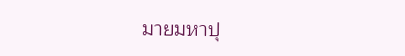มายมหาปุ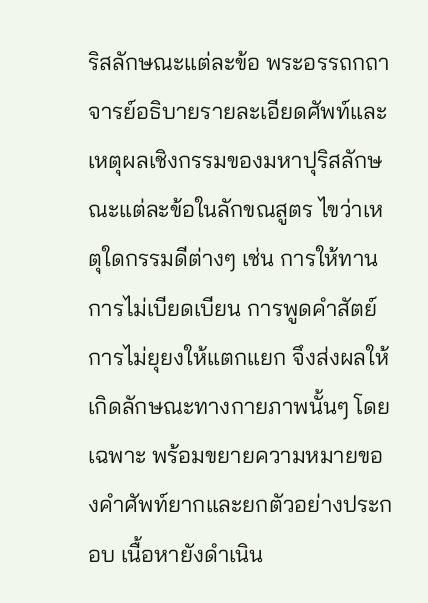ริสลักษณะแต่ละข้อ พระอรรถกถาจารย์อธิบายรายละเอียดศัพท์และเหตุผลเชิงกรรมของมหาปุริสลักษณะแต่ละข้อในลักขณสูตร ไขว่าเหตุใดกรรมดีต่างๆ เช่น การให้ทาน การไม่เบียดเบียน การพูดคำสัตย์ การไม่ยุยงให้แตกแยก จึงส่งผลให้เกิดลักษณะทางกายภาพนั้นๆ โดยเฉพาะ พร้อมขยายความหมายของคำศัพท์ยากและยกตัวอย่างประกอบ เนื้อหายังดำเนิน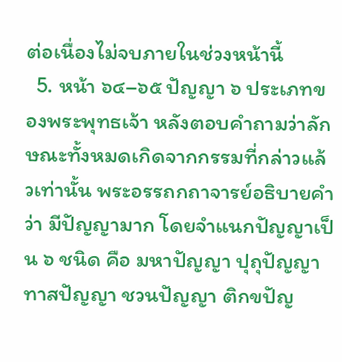ต่อเนื่องไม่จบภายในช่วงหน้านี้
  5. หน้า ๖๔–๖๕ ปัญญา ๖ ประเภทของพระพุทธเจ้า หลังตอบคำถามว่าลักษณะทั้งหมดเกิดจากกรรมที่กล่าวแล้วเท่านั้น พระอรรถกถาจารย์อธิบายคำว่า มีปัญญามาก โดยจำแนกปัญญาเป็น ๖ ชนิด คือ มหาปัญญา ปุถุปัญญา ทาสปัญญา ชวนปัญญา ติกขปัญ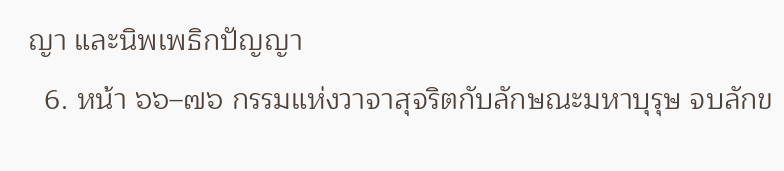ญา และนิพเพธิกปัญญา
  6. หน้า ๖๖–๗๖ กรรมแห่งวาจาสุจริตกับลักษณะมหาบุรุษ จบลักข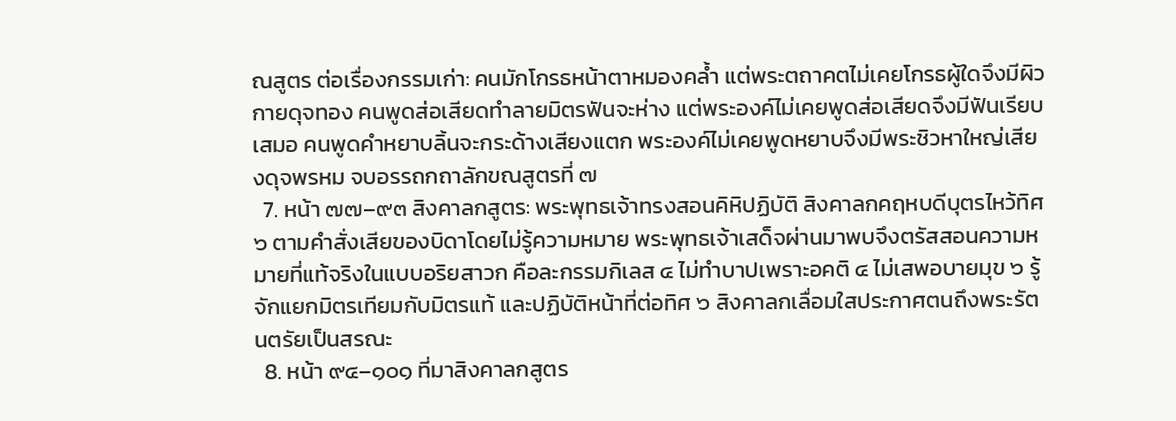ณสูตร ต่อเรื่องกรรมเก่า: คนมักโกรธหน้าตาหมองคล้ำ แต่พระตถาคตไม่เคยโกรธผู้ใดจึงมีผิวกายดุจทอง คนพูดส่อเสียดทำลายมิตรฟันจะห่าง แต่พระองค์ไม่เคยพูดส่อเสียดจึงมีฟันเรียบเสมอ คนพูดคำหยาบลิ้นจะกระด้างเสียงแตก พระองค์ไม่เคยพูดหยาบจึงมีพระชิวหาใหญ่เสียงดุจพรหม จบอรรถกถาลักขณสูตรที่ ๗
  7. หน้า ๗๗–๙๓ สิงคาลกสูตร: พระพุทธเจ้าทรงสอนคิหิปฏิบัติ สิงคาลกคฤหบดีบุตรไหว้ทิศ ๖ ตามคำสั่งเสียของบิดาโดยไม่รู้ความหมาย พระพุทธเจ้าเสด็จผ่านมาพบจึงตรัสสอนความหมายที่แท้จริงในแบบอริยสาวก คือละกรรมกิเลส ๔ ไม่ทำบาปเพราะอคติ ๔ ไม่เสพอบายมุข ๖ รู้จักแยกมิตรเทียมกับมิตรแท้ และปฏิบัติหน้าที่ต่อทิศ ๖ สิงคาลกเลื่อมใสประกาศตนถึงพระรัตนตรัยเป็นสรณะ
  8. หน้า ๙๔–๑๐๑ ที่มาสิงคาลกสูตร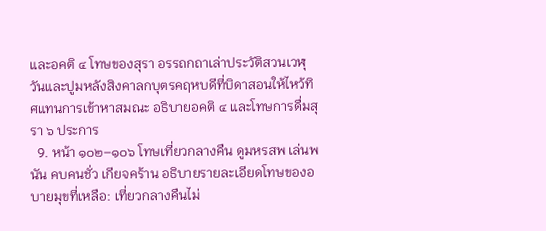และอคติ ๔ โทษของสุรา อรรถกถาเล่าประวัติสวนเวฬุวันและปูมหลังสิงคาลกบุตรคฤหบดีที่บิดาสอนให้ไหว้ทิศแทนการเข้าหาสมณะ อธิบายอคติ ๔ และโทษการดื่มสุรา ๖ ประการ
  9. หน้า ๑๐๒–๑๐๖ โทษเที่ยวกลางคืน ดูมหรสพ เล่นพนัน คบคนชั่ว เกียจคร้าน อธิบายรายละเอียดโทษของอบายมุขที่เหลือ: เที่ยวกลางคืนไม่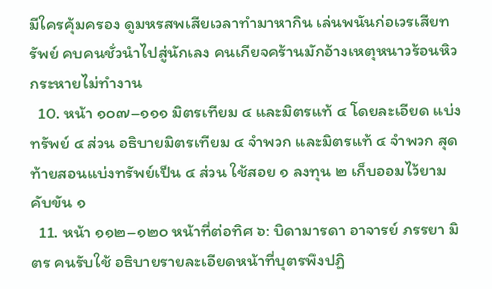มีใครคุ้มครอง ดูมหรสพเสียเวลาทำมาหากิน เล่นพนันก่อเวรเสียทรัพย์ คบคนชั่วนำไปสู่นักเลง คนเกียจคร้านมักอ้างเหตุหนาวร้อนหิวกระหายไม่ทำงาน
  10. หน้า ๑๐๗–๑๑๑ มิตรเทียม ๔ และมิตรแท้ ๔ โดยละเอียด แบ่งทรัพย์ ๔ ส่วน อธิบายมิตรเทียม ๔ จำพวก และมิตรแท้ ๔ จำพวก สุดท้ายสอนแบ่งทรัพย์เป็น ๔ ส่วน ใช้สอย ๑ ลงทุน ๒ เก็บออมไว้ยามคับขัน ๑
  11. หน้า ๑๑๒–๑๒๐ หน้าที่ต่อทิศ ๖: บิดามารดา อาจารย์ ภรรยา มิตร คนรับใช้ อธิบายรายละเอียดหน้าที่บุตรพึงปฏิ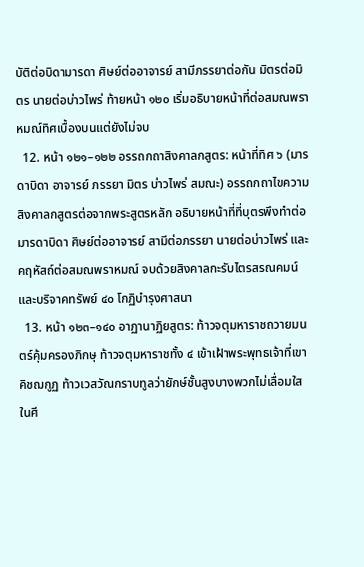บัติต่อบิดามารดา ศิษย์ต่ออาจารย์ สามีภรรยาต่อกัน มิตรต่อมิตร นายต่อบ่าวไพร่ ท้ายหน้า ๑๒๐ เริ่มอธิบายหน้าที่ต่อสมณพราหมณ์ทิศเบื้องบนแต่ยังไม่จบ
  12. หน้า ๑๒๑–๑๒๒ อรรถกถาสิงคาลกสูตร: หน้าที่ทิศ ๖ (มารดาบิดา อาจารย์ ภรรยา มิตร บ่าวไพร่ สมณะ) อรรถกถาไขความสิงคาลกสูตรต่อจากพระสูตรหลัก อธิบายหน้าที่ที่บุตรพึงทำต่อมารดาบิดา ศิษย์ต่ออาจารย์ สามีต่อภรรยา นายต่อบ่าวไพร่ และคฤหัสถ์ต่อสมณพราหมณ์ จบด้วยสิงคาลกะรับไตรสรณคมน์และบริจาคทรัพย์ ๔๐ โกฏิบำรุงศาสนา
  13. หน้า ๑๒๓–๑๔๐ อาฏานาฏิยสูตร: ท้าวจตุมหาราชถวายมนตร์คุ้มครองภิกษุ ท้าวจตุมหาราชทั้ง ๔ เข้าเฝ้าพระพุทธเจ้าที่เขาคิชฌกูฏ ท้าวเวสวัณกราบทูลว่ายักษ์ชั้นสูงบางพวกไม่เลื่อมใสในศี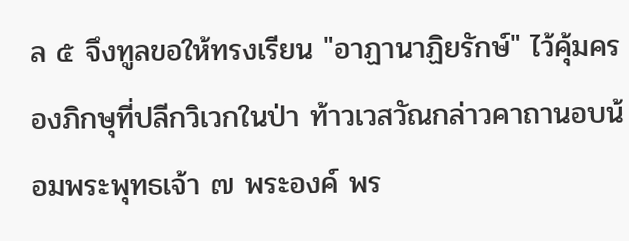ล ๕ จึงทูลขอให้ทรงเรียน "อาฏานาฏิยรักษ์" ไว้คุ้มครองภิกษุที่ปลีกวิเวกในป่า ท้าวเวสวัณกล่าวคาถานอบน้อมพระพุทธเจ้า ๗ พระองค์ พร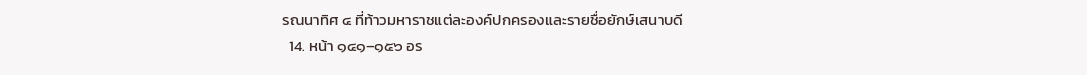รณนาทิศ ๔ ที่ท้าวมหาราชแต่ละองค์ปกครองและรายชื่อยักษ์เสนาบดี
  14. หน้า ๑๔๑–๑๕๖ อร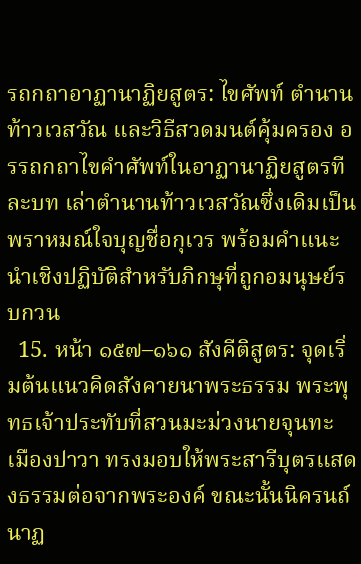รถกถาอาฏานาฏิยสูตร: ไขศัพท์ ตำนานท้าวเวสวัณ และวิธีสวดมนต์คุ้มครอง อรรถกถาไขคำศัพท์ในอาฏานาฏิยสูตรทีละบท เล่าตำนานท้าวเวสวัณซึ่งเดิมเป็นพราหมณ์ใจบุญชื่อกุเวร พร้อมคำแนะนำเชิงปฏิบัติสำหรับภิกษุที่ถูกอมนุษย์รบกวน
  15. หน้า ๑๕๗–๑๖๑ สังคีติสูตร: จุดเริ่มต้นแนวคิดสังคายนาพระธรรม พระพุทธเจ้าประทับที่สวนมะม่วงนายจุนทะ เมืองปาวา ทรงมอบให้พระสารีบุตรแสดงธรรมต่อจากพระองค์ ขณะนั้นนิครนถ์นาฏ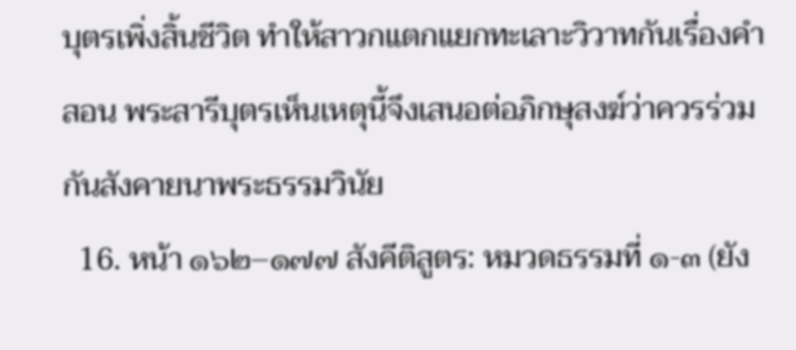บุตรเพิ่งสิ้นชีวิต ทำให้สาวกแตกแยกทะเลาะวิวาทกันเรื่องคำสอน พระสารีบุตรเห็นเหตุนี้จึงเสนอต่อภิกษุสงฆ์ว่าควรร่วมกันสังคายนาพระธรรมวินัย
  16. หน้า ๑๖๒–๑๗๗ สังคีติสูตร: หมวดธรรมที่ ๑-๓ (ยัง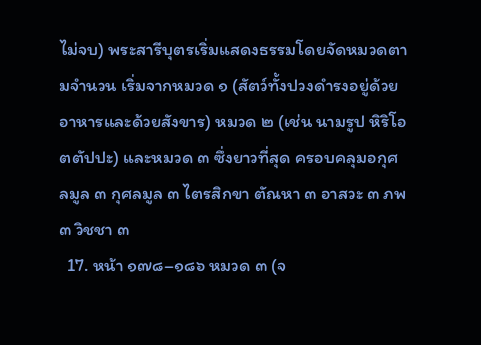ไม่จบ) พระสารีบุตรเริ่มแสดงธรรมโดยจัดหมวดตามจำนวน เริ่มจากหมวด ๑ (สัตว์ทั้งปวงดำรงอยู่ด้วยอาหารและด้วยสังขาร) หมวด ๒ (เช่น นามรูป หิริโอตตัปปะ) และหมวด ๓ ซึ่งยาวที่สุด ครอบคลุมอกุศลมูล ๓ กุศลมูล ๓ ไตรสิกขา ตัณหา ๓ อาสวะ ๓ ภพ ๓ วิชชา ๓
  17. หน้า ๑๗๘–๑๘๖ หมวด ๓ (จ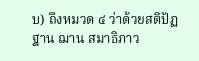บ) ถึงหมวด ๔ ว่าด้วยสติปัฏฐาน ฌาน สมาธิภาว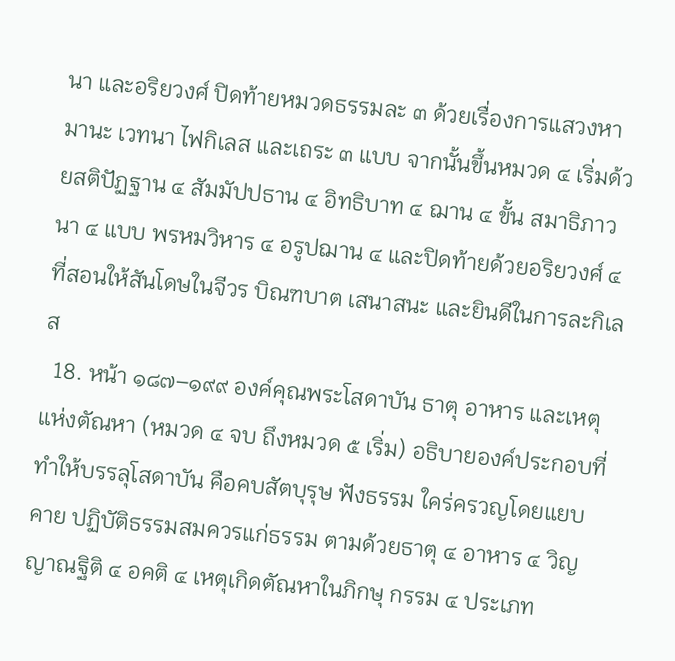นา และอริยวงศ์ ปิดท้ายหมวดธรรมละ ๓ ด้วยเรื่องการแสวงหา มานะ เวทนา ไฟกิเลส และเถระ ๓ แบบ จากนั้นขึ้นหมวด ๔ เริ่มด้วยสติปัฏฐาน ๔ สัมมัปปธาน ๔ อิทธิบาท ๔ ฌาน ๔ ขั้น สมาธิภาวนา ๔ แบบ พรหมวิหาร ๔ อรูปฌาน ๔ และปิดท้ายด้วยอริยวงศ์ ๔ ที่สอนให้สันโดษในจีวร บิณฑบาต เสนาสนะ และยินดีในการละกิเลส
  18. หน้า ๑๘๗–๑๙๙ องค์คุณพระโสดาบัน ธาตุ อาหาร และเหตุแห่งตัณหา (หมวด ๔ จบ ถึงหมวด ๕ เริ่ม) อธิบายองค์ประกอบที่ทำให้บรรลุโสดาบัน คือคบสัตบุรุษ ฟังธรรม ใคร่ครวญโดยแยบคาย ปฏิบัติธรรมสมควรแก่ธรรม ตามด้วยธาตุ ๔ อาหาร ๔ วิญญาณฐิติ ๔ อคติ ๔ เหตุเกิดตัณหาในภิกษุ กรรม ๔ ประเภท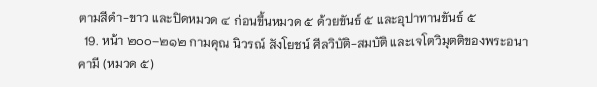ตามสีดำ-ขาว และปิดหมวด ๔ ก่อนขึ้นหมวด ๕ ด้วยขันธ์ ๕ และอุปาทานขันธ์ ๕
  19. หน้า ๒๐๐–๒๑๒ กามคุณ นิวรณ์ สังโยชน์ ศีลวิบัติ-สมบัติ และเจโตวิมุตติของพระอนาคามี (หมวด ๕)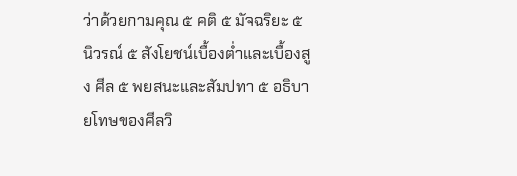ว่าด้วยกามคุณ ๕ คติ ๕ มัจฉริยะ ๕ นิวรณ์ ๕ สังโยชน์เบื้องต่ำและเบื้องสูง ศีล ๕ พยสนะและสัมปทา ๕ อธิบายโทษของศีลวิ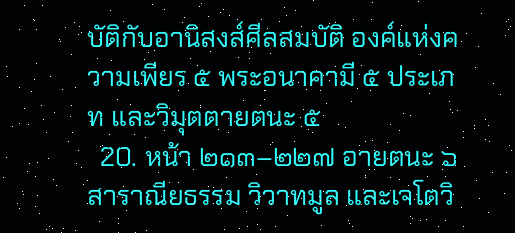บัติกับอานิสงส์ศีลสมบัติ องค์แห่งความเพียร ๕ พระอนาคามี ๕ ประเภท และวิมุตตายตนะ ๕
  20. หน้า ๒๑๓–๒๒๗ อายตนะ ๖ สาราณียธรรม วิวาทมูล และเจโตวิ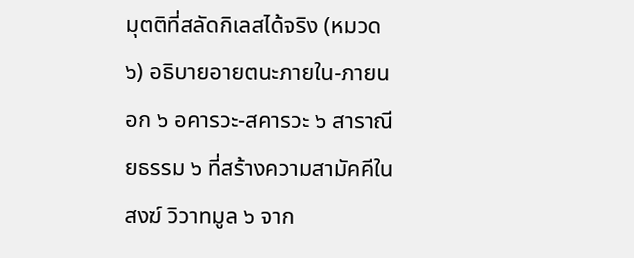มุตติที่สลัดกิเลสได้จริง (หมวด ๖) อธิบายอายตนะภายใน-ภายนอก ๖ อคารวะ-สคารวะ ๖ สาราณียธรรม ๖ ที่สร้างความสามัคคีในสงฆ์ วิวาทมูล ๖ จาก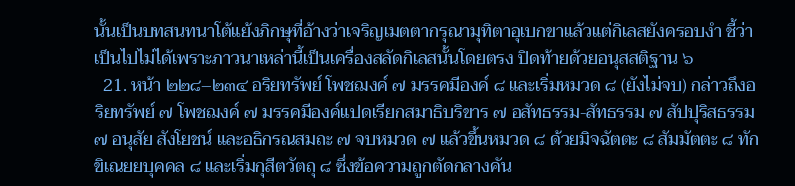นั้นเป็นบทสนทนาโต้แย้งภิกษุที่อ้างว่าเจริญเมตตากรุณามุทิตาอุเบกขาแล้วแต่กิเลสยังครอบงำ ชี้ว่าเป็นไปไม่ได้เพราะภาวนาเหล่านี้เป็นเครื่องสลัดกิเลสนั้นโดยตรง ปิดท้ายด้วยอนุสสติฐาน ๖
  21. หน้า ๒๒๘–๒๓๔ อริยทรัพย์ โพชฌงค์ ๗ มรรคมีองค์ ๘ และเริ่มหมวด ๘ (ยังไม่จบ) กล่าวถึงอริยทรัพย์ ๗ โพชฌงค์ ๗ มรรคมีองค์แปดเรียกสมาธิบริขาร ๗ อสัทธรรม-สัทธรรม ๗ สัปปุริสธรรม ๗ อนุสัย สังโยชน์ และอธิกรณสมถะ ๗ จบหมวด ๗ แล้วขึ้นหมวด ๘ ด้วยมิจฉัตตะ ๘ สัมมัตตะ ๘ ทักขิเณยยบุคคล ๘ และเริ่มกุสีตวัตถุ ๘ ซึ่งข้อความถูกตัดกลางคัน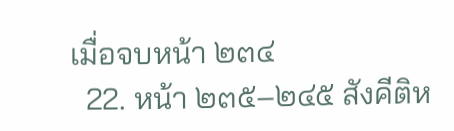เมื่อจบหน้า ๒๓๔
  22. หน้า ๒๓๕–๒๔๕ สังคีติห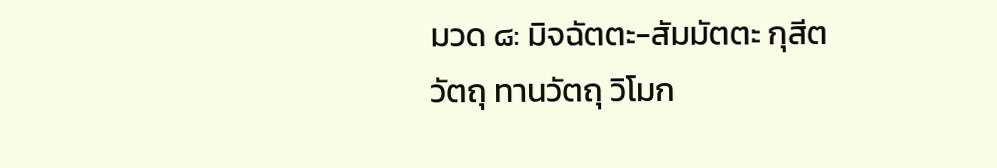มวด ๘: มิจฉัตตะ-สัมมัตตะ กุสีตวัตถุ ทานวัตถุ วิโมก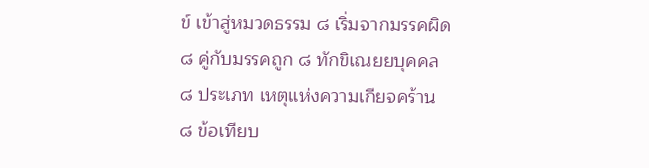ข์ เข้าสู่หมวดธรรม ๘ เริ่มจากมรรคผิด ๘ คู่กับมรรคถูก ๘ ทักขิเณยยบุคคล ๘ ประเภท เหตุแห่งความเกียจคร้าน ๘ ข้อเทียบ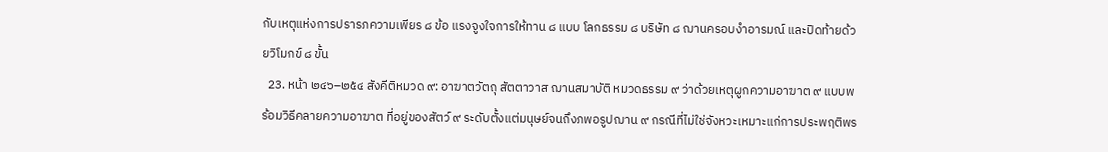กับเหตุแห่งการปรารภความเพียร ๘ ข้อ แรงจูงใจการให้ทาน ๘ แบบ โลกธรรม ๘ บริษัท ๘ ฌานครอบงำอารมณ์ และปิดท้ายด้วยวิโมกข์ ๘ ขั้น
  23. หน้า ๒๔๖–๒๕๔ สังคีติหมวด ๙: อาฆาตวัตถุ สัตตาวาส ฌานสมาบัติ หมวดธรรม ๙ ว่าด้วยเหตุผูกความอาฆาต ๙ แบบพร้อมวิธีคลายความอาฆาต ที่อยู่ของสัตว์ ๙ ระดับตั้งแต่มนุษย์จนถึงภพอรูปฌาน ๙ กรณีที่ไม่ใช่จังหวะเหมาะแก่การประพฤติพร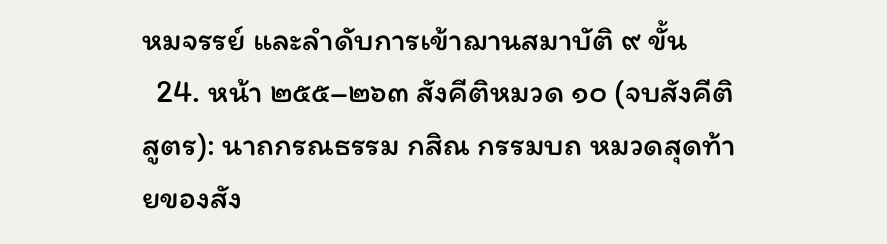หมจรรย์ และลำดับการเข้าฌานสมาบัติ ๙ ขั้น
  24. หน้า ๒๕๕–๒๖๓ สังคีติหมวด ๑๐ (จบสังคีติสูตร): นาถกรณธรรม กสิณ กรรมบถ หมวดสุดท้ายของสัง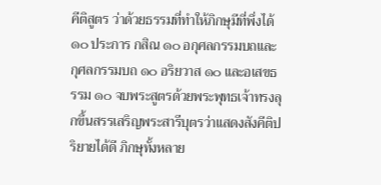คีติสูตร ว่าด้วยธรรมที่ทำให้ภิกษุมีที่พึ่งได้ ๑๐ ประการ กสิณ ๑๐ อกุศลกรรมบถและกุศลกรรมบถ ๑๐ อริยวาส ๑๐ และอเสขธรรม ๑๐ จบพระสูตรด้วยพระพุทธเจ้าทรงลุกขึ้นสรรเสริญพระสารีบุตรว่าแสดงสังคีติปริยายได้ดี ภิกษุทั้งหลาย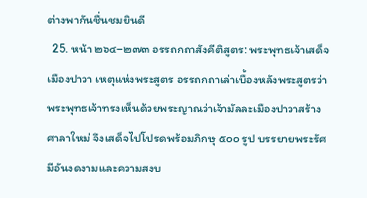ต่างพากันชื่นชมยินดี
  25. หน้า ๒๖๔–๒๗๓ อรรถกถาสังคีติสูตร: พระพุทธเจ้าเสด็จเมืองปาวา เหตุแห่งพระสูตร อรรถกถาเล่าเบื้องหลังพระสูตรว่า พระพุทธเจ้าทรงเห็นด้วยพระญาณว่าเจ้ามัลละเมืองปาวาสร้างศาลาใหม่ จึงเสด็จไปโปรดพร้อมภิกษุ ๕๐๐ รูป บรรยายพระรัศมีอันงดงามและความสงบ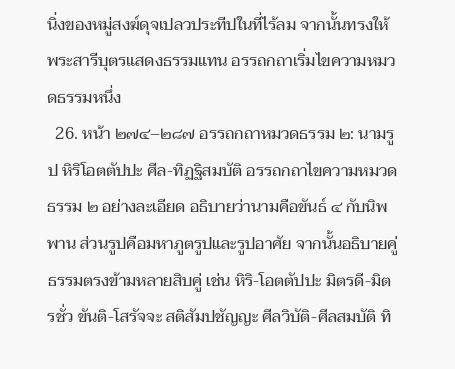นิ่งของหมู่สงฆ์ดุจเปลวประทีปในที่ไร้ลม จากนั้นทรงให้พระสารีบุตรแสดงธรรมแทน อรรถกถาเริ่มไขความหมวดธรรมหนึ่ง
  26. หน้า ๒๗๔–๒๘๗ อรรถกถาหมวดธรรม ๒: นามรูป หิริโอตตัปปะ ศีล-ทิฏฐิสมบัติ อรรถกถาไขความหมวดธรรม ๒ อย่างละเอียด อธิบายว่านามคือขันธ์ ๔ กับนิพพาน ส่วนรูปคือมหาภูตรูปและรูปอาศัย จากนั้นอธิบายคู่ธรรมตรงข้ามหลายสิบคู่ เช่น หิริ-โอตตัปปะ มิตรดี-มิตรชั่ว ขันติ-โสรัจจะ สติสัมปชัญญะ ศีลวิบัติ-ศีลสมบัติ ทิ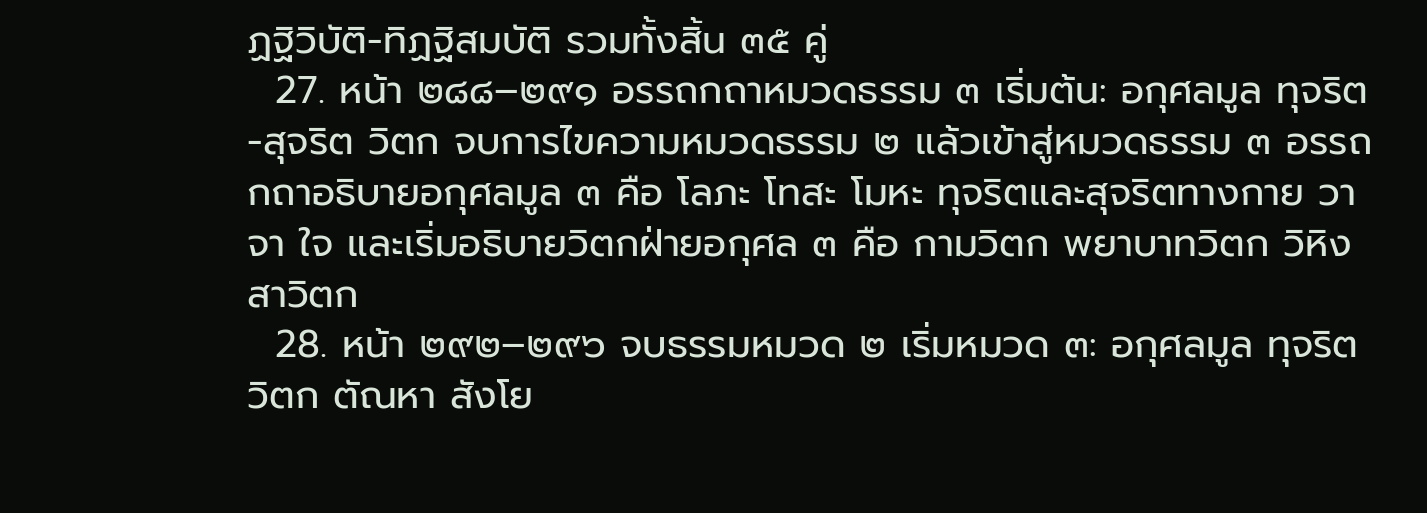ฏฐิวิบัติ-ทิฏฐิสมบัติ รวมทั้งสิ้น ๓๕ คู่
  27. หน้า ๒๘๘–๒๙๑ อรรถกถาหมวดธรรม ๓ เริ่มต้น: อกุศลมูล ทุจริต-สุจริต วิตก จบการไขความหมวดธรรม ๒ แล้วเข้าสู่หมวดธรรม ๓ อรรถกถาอธิบายอกุศลมูล ๓ คือ โลภะ โทสะ โมหะ ทุจริตและสุจริตทางกาย วาจา ใจ และเริ่มอธิบายวิตกฝ่ายอกุศล ๓ คือ กามวิตก พยาบาทวิตก วิหิงสาวิตก
  28. หน้า ๒๙๒–๒๙๖ จบธรรมหมวด ๒ เริ่มหมวด ๓: อกุศลมูล ทุจริต วิตก ตัณหา สังโย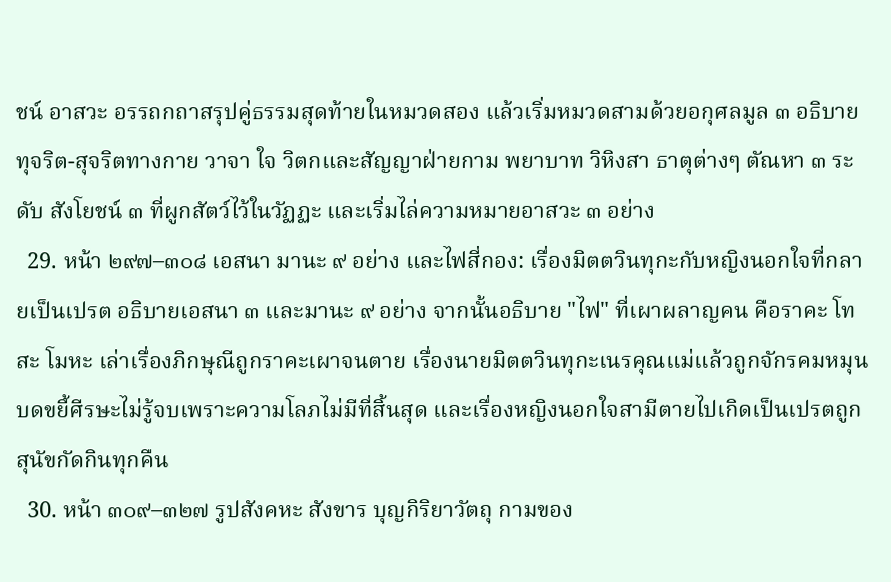ชน์ อาสวะ อรรถกถาสรุปคู่ธรรมสุดท้ายในหมวดสอง แล้วเริ่มหมวดสามด้วยอกุศลมูล ๓ อธิบายทุจริต-สุจริตทางกาย วาจา ใจ วิตกและสัญญาฝ่ายกาม พยาบาท วิหิงสา ธาตุต่างๆ ตัณหา ๓ ระดับ สังโยชน์ ๓ ที่ผูกสัตว์ไว้ในวัฏฏะ และเริ่มไล่ความหมายอาสวะ ๓ อย่าง
  29. หน้า ๒๙๗–๓๐๘ เอสนา มานะ ๙ อย่าง และไฟสี่กอง: เรื่องมิตตวินทุกะกับหญิงนอกใจที่กลายเป็นเปรต อธิบายเอสนา ๓ และมานะ ๙ อย่าง จากนั้นอธิบาย "ไฟ" ที่เผาผลาญคน คือราคะ โทสะ โมหะ เล่าเรื่องภิกษุณีถูกราคะเผาจนตาย เรื่องนายมิตตวินทุกะเนรคุณแม่แล้วถูกจักรคมหมุนบดขยี้ศีรษะไม่รู้จบเพราะความโลภไม่มีที่สิ้นสุด และเรื่องหญิงนอกใจสามีตายไปเกิดเป็นเปรตถูกสุนัขกัดกินทุกคืน
  30. หน้า ๓๐๙–๓๒๗ รูปสังคหะ สังขาร บุญกิริยาวัตถุ กามของ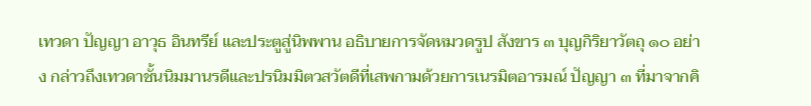เทวดา ปัญญา อาวุธ อินทรีย์ และประตูสู่นิพพาน อธิบายการจัดหมวดรูป สังขาร ๓ บุญกิริยาวัตถุ ๑๐ อย่าง กล่าวถึงเทวดาชั้นนิมมานรดีและปรนิมมิตวสวัตดีที่เสพกามด้วยการเนรมิตอารมณ์ ปัญญา ๓ ที่มาจากคิ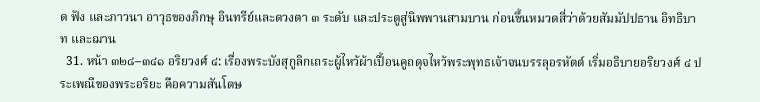ด ฟัง และภาวนา อาวุธของภิกษุ อินทรีย์และดวงตา ๓ ระดับ และประตูสู่นิพพานสามบาน ก่อนขึ้นหมวดสี่ว่าด้วยสัมมัปปธาน อิทธิบาท และฌาน
  31. หน้า ๓๒๘–๓๔๑ อริยวงศ์ ๔: เรื่องพระบังสุกูลิกเถระผู้ไหว้ผ้าเปื้อนคูถดุจไหว้พระพุทธเจ้าจนบรรลุอรหัตต์ เริ่มอธิบายอริยวงศ์ ๔ ประเพณีของพระอริยะ คือความสันโดษ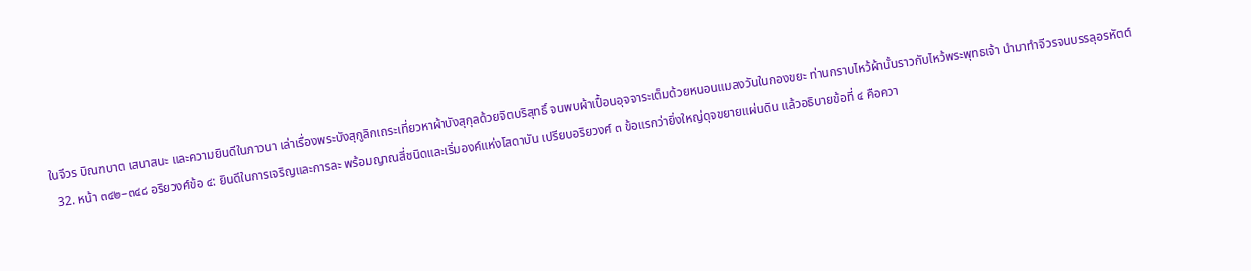ในจีวร บิณฑบาต เสนาสนะ และความยินดีในภาวนา เล่าเรื่องพระบังสุกูลิกเถระเที่ยวหาผ้าบังสุกุลด้วยจิตบริสุทธิ์ จนพบผ้าเปื้อนอุจจาระเต็มด้วยหนอนแมลงวันในกองขยะ ท่านกราบไหว้ผ้านั้นราวกับไหว้พระพุทธเจ้า นำมาทำจีวรจนบรรลุอรหัตต์
  32. หน้า ๓๔๒–๓๔๘ อริยวงศ์ข้อ ๔: ยินดีในการเจริญและการละ พร้อมญาณสี่ชนิดและเริ่มองค์แห่งโสดาบัน เปรียบอริยวงศ์ ๓ ข้อแรกว่ายิ่งใหญ่ดุจขยายแผ่นดิน แล้วอธิบายข้อที่ ๔ คือควา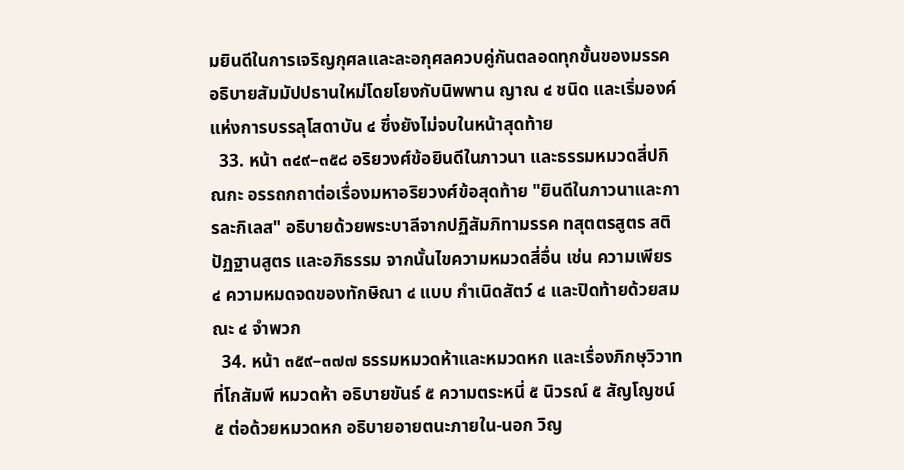มยินดีในการเจริญกุศลและละอกุศลควบคู่กันตลอดทุกขั้นของมรรค อธิบายสัมมัปปธานใหม่โดยโยงกับนิพพาน ญาณ ๔ ชนิด และเริ่มองค์แห่งการบรรลุโสดาบัน ๔ ซึ่งยังไม่จบในหน้าสุดท้าย
  33. หน้า ๓๔๙–๓๕๘ อริยวงศ์ข้อยินดีในภาวนา และธรรมหมวดสี่ปกิณกะ อรรถกถาต่อเรื่องมหาอริยวงศ์ข้อสุดท้าย "ยินดีในภาวนาและการละกิเลส" อธิบายด้วยพระบาลีจากปฏิสัมภิทามรรค ทสุตตรสูตร สติปัฏฐานสูตร และอภิธรรม จากนั้นไขความหมวดสี่อื่น เช่น ความเพียร ๔ ความหมดจดของทักษิณา ๔ แบบ กำเนิดสัตว์ ๔ และปิดท้ายด้วยสมณะ ๔ จำพวก
  34. หน้า ๓๕๙–๓๗๗ ธรรมหมวดห้าและหมวดหก และเรื่องภิกษุวิวาทที่โกสัมพี หมวดห้า อธิบายขันธ์ ๕ ความตระหนี่ ๕ นิวรณ์ ๕ สัญโญชน์ ๕ ต่อด้วยหมวดหก อธิบายอายตนะภายใน-นอก วิญ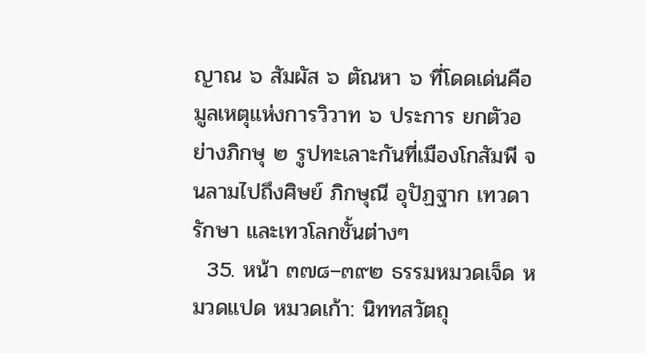ญาณ ๖ สัมผัส ๖ ตัณหา ๖ ที่โดดเด่นคือมูลเหตุแห่งการวิวาท ๖ ประการ ยกตัวอย่างภิกษุ ๒ รูปทะเลาะกันที่เมืองโกสัมพี จนลามไปถึงศิษย์ ภิกษุณี อุปัฏฐาก เทวดารักษา และเทวโลกชั้นต่างๆ
  35. หน้า ๓๗๘–๓๙๒ ธรรมหมวดเจ็ด หมวดแปด หมวดเก้า: นิททสวัตถุ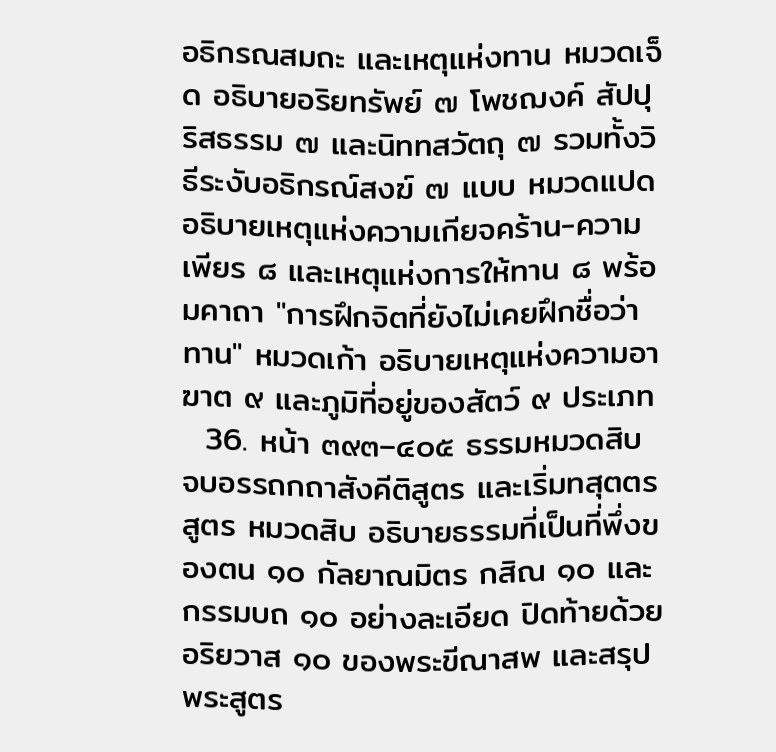อธิกรณสมถะ และเหตุแห่งทาน หมวดเจ็ด อธิบายอริยทรัพย์ ๗ โพชฌงค์ สัปปุริสธรรม ๗ และนิททสวัตถุ ๗ รวมทั้งวิธีระงับอธิกรณ์สงฆ์ ๗ แบบ หมวดแปด อธิบายเหตุแห่งความเกียจคร้าน-ความเพียร ๘ และเหตุแห่งการให้ทาน ๘ พร้อมคาถา "การฝึกจิตที่ยังไม่เคยฝึกชื่อว่าทาน" หมวดเก้า อธิบายเหตุแห่งความอาฆาต ๙ และภูมิที่อยู่ของสัตว์ ๙ ประเภท
  36. หน้า ๓๙๓–๔๐๕ ธรรมหมวดสิบ จบอรรถกถาสังคีติสูตร และเริ่มทสุตตรสูตร หมวดสิบ อธิบายธรรมที่เป็นที่พึ่งของตน ๑๐ กัลยาณมิตร กสิณ ๑๐ และกรรมบถ ๑๐ อย่างละเอียด ปิดท้ายด้วยอริยวาส ๑๐ ของพระขีณาสพ และสรุปพระสูตร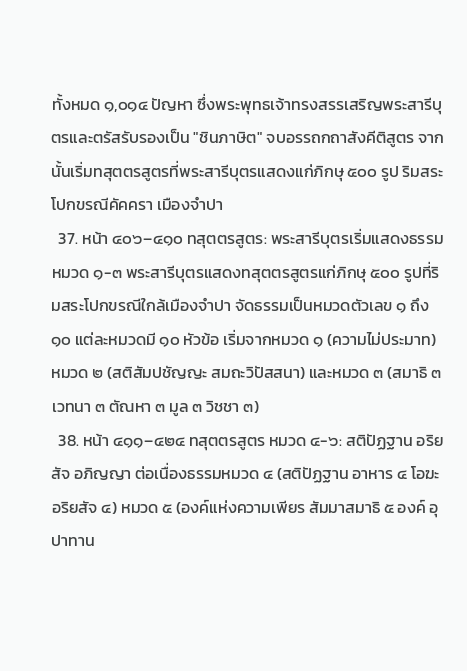ทั้งหมด ๑,๐๑๔ ปัญหา ซึ่งพระพุทธเจ้าทรงสรรเสริญพระสารีบุตรและตรัสรับรองเป็น "ชินภาษิต" จบอรรถกถาสังคีติสูตร จากนั้นเริ่มทสุตตรสูตรที่พระสารีบุตรแสดงแก่ภิกษุ ๕๐๐ รูป ริมสระโปกขรณีคัคครา เมืองจำปา
  37. หน้า ๔๐๖–๔๑๐ ทสุตตรสูตร: พระสารีบุตรเริ่มแสดงธรรมหมวด ๑-๓ พระสารีบุตรแสดงทสุตตรสูตรแก่ภิกษุ ๕๐๐ รูปที่ริมสระโปกขรณีใกล้เมืองจำปา จัดธรรมเป็นหมวดตัวเลข ๑ ถึง ๑๐ แต่ละหมวดมี ๑๐ หัวข้อ เริ่มจากหมวด ๑ (ความไม่ประมาท) หมวด ๒ (สติสัมปชัญญะ สมถะวิปัสสนา) และหมวด ๓ (สมาธิ ๓ เวทนา ๓ ตัณหา ๓ มูล ๓ วิชชา ๓)
  38. หน้า ๔๑๑–๔๒๔ ทสุตตรสูตร หมวด ๔-๖: สติปัฏฐาน อริยสัจ อภิญญา ต่อเนื่องธรรมหมวด ๔ (สติปัฏฐาน อาหาร ๔ โอฆะ อริยสัจ ๔) หมวด ๕ (องค์แห่งความเพียร สัมมาสมาธิ ๕ องค์ อุปาทาน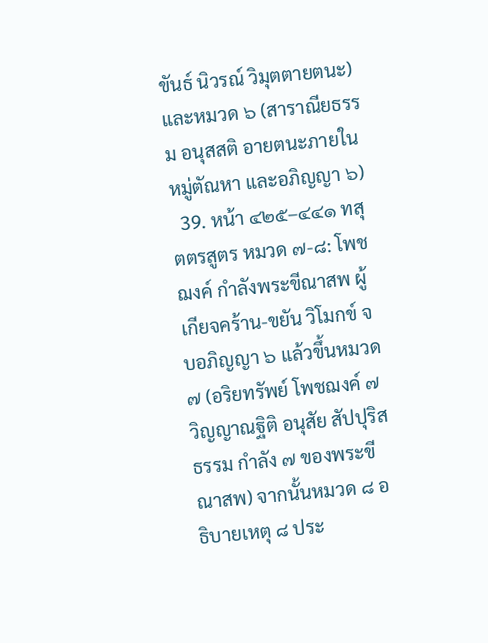ขันธ์ นิวรณ์ วิมุตตายตนะ) และหมวด ๖ (สาราณียธรรม อนุสสติ อายตนะภายใน หมู่ตัณหา และอภิญญา ๖)
  39. หน้า ๔๒๕–๔๔๑ ทสุตตรสูตร หมวด ๗-๘: โพชฌงค์ กำลังพระขีณาสพ ผู้เกียจคร้าน-ขยัน วิโมกข์ จบอภิญญา ๖ แล้วขึ้นหมวด ๗ (อริยทรัพย์ โพชฌงค์ ๗ วิญญาณฐิติ อนุสัย สัปปุริสธรรม กำลัง ๗ ของพระขีณาสพ) จากนั้นหมวด ๘ อธิบายเหตุ ๘ ประ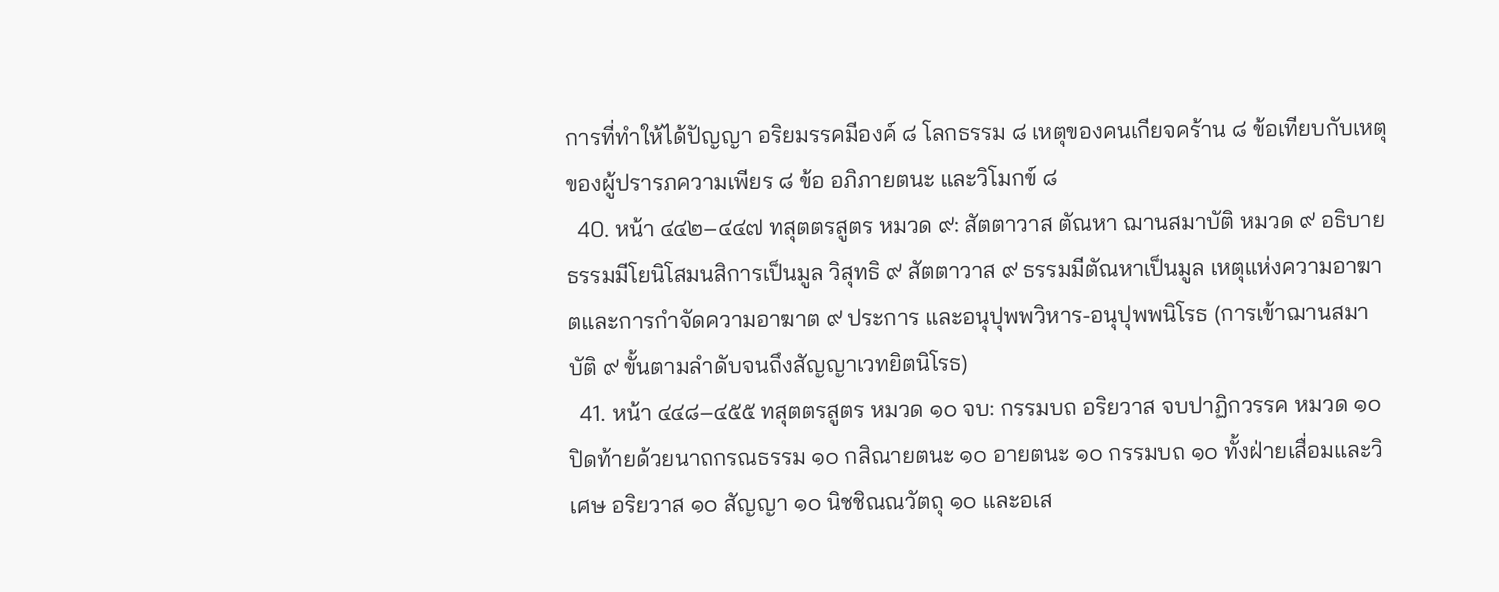การที่ทำให้ได้ปัญญา อริยมรรคมีองค์ ๘ โลกธรรม ๘ เหตุของคนเกียจคร้าน ๘ ข้อเทียบกับเหตุของผู้ปรารภความเพียร ๘ ข้อ อภิภายตนะ และวิโมกข์ ๘
  40. หน้า ๔๔๒–๔๔๗ ทสุตตรสูตร หมวด ๙: สัตตาวาส ตัณหา ฌานสมาบัติ หมวด ๙ อธิบายธรรมมีโยนิโสมนสิการเป็นมูล วิสุทธิ ๙ สัตตาวาส ๙ ธรรมมีตัณหาเป็นมูล เหตุแห่งความอาฆาตและการกำจัดความอาฆาต ๙ ประการ และอนุปุพพวิหาร-อนุปุพพนิโรธ (การเข้าฌานสมาบัติ ๙ ขั้นตามลำดับจนถึงสัญญาเวทยิตนิโรธ)
  41. หน้า ๔๔๘–๔๕๕ ทสุตตรสูตร หมวด ๑๐ จบ: กรรมบถ อริยวาส จบปาฏิกวรรค หมวด ๑๐ ปิดท้ายด้วยนาถกรณธรรม ๑๐ กสิณายตนะ ๑๐ อายตนะ ๑๐ กรรมบถ ๑๐ ทั้งฝ่ายเสื่อมและวิเศษ อริยวาส ๑๐ สัญญา ๑๐ นิชชิณณวัตถุ ๑๐ และอเส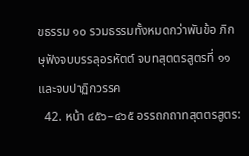ขธรรม ๑๐ รวมธรรมทั้งหมดกว่าพันข้อ ภิกษุฟังจบบรรลุอรหัตต์ จบทสุตตรสูตรที่ ๑๑ และจบปาฏิกวรรค
  42. หน้า ๔๕๖–๔๖๕ อรรถกถาทสุตตรสูตร: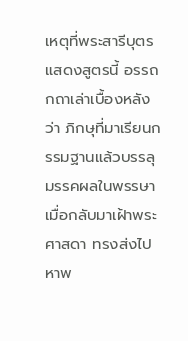เหตุที่พระสารีบุตรแสดงสูตรนี้ อรรถกถาเล่าเบื้องหลังว่า ภิกษุที่มาเรียนกรรมฐานแล้วบรรลุมรรคผลในพรรษา เมื่อกลับมาเฝ้าพระศาสดา ทรงส่งไปหาพ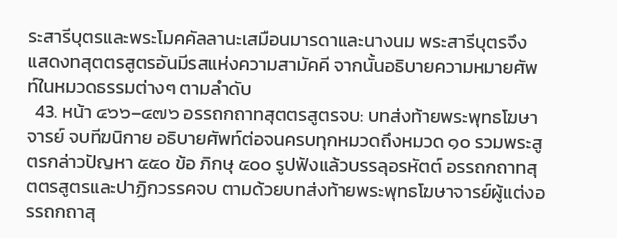ระสารีบุตรและพระโมคคัลลานะเสมือนมารดาและนางนม พระสารีบุตรจึงแสดงทสุตตรสูตรอันมีรสแห่งความสามัคคี จากนั้นอธิบายความหมายศัพท์ในหมวดธรรมต่างๆ ตามลำดับ
  43. หน้า ๔๖๖–๔๗๖ อรรถกถาทสุตตรสูตรจบ: บทส่งท้ายพระพุทธโฆษาจารย์ จบทีฆนิกาย อธิบายศัพท์ต่อจนครบทุกหมวดถึงหมวด ๑๐ รวมพระสูตรกล่าวปัญหา ๕๕๐ ข้อ ภิกษุ ๕๐๐ รูปฟังแล้วบรรลุอรหัตต์ อรรถกถาทสุตตรสูตรและปาฏิกวรรคจบ ตามด้วยบทส่งท้ายพระพุทธโฆษาจารย์ผู้แต่งอรรถกถาสุ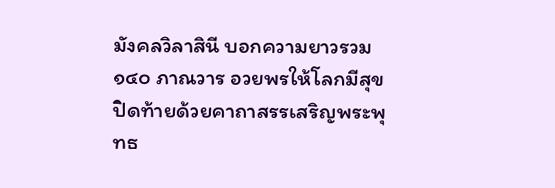มังคลวิลาสินี บอกความยาวรวม ๑๔๐ ภาณวาร อวยพรให้โลกมีสุข ปิดท้ายด้วยคาถาสรรเสริญพระพุทธ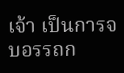เจ้า เป็นการจบอรรถก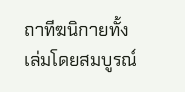ถาทีฆนิกายทั้งเล่มโดยสมบูรณ์